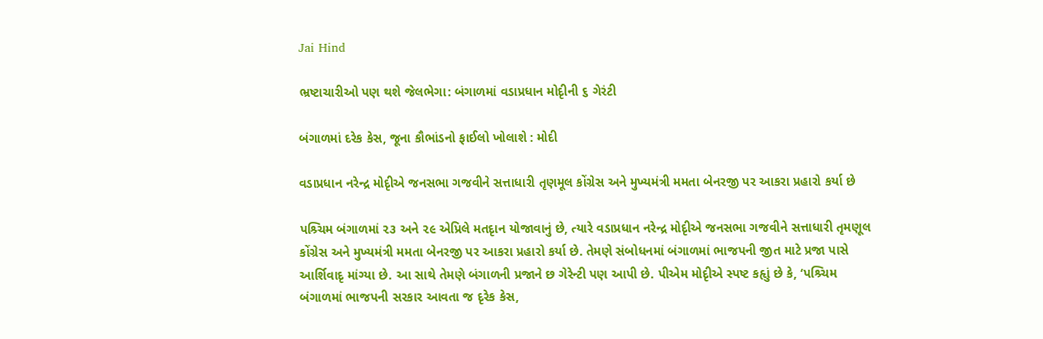Jai Hind

ભ્રષ્ટાચારીઓ પણ થશે જેલભેગા: બંગાળમાં વડાપ્રધાન મોદૃીની ૬ ગેરંટી

બંગાળમાં દરેક કેસ, જૂના કૌભાંડનો ફાઈલો ખોલાશે : મોદી

વડાપ્રધાન નરેન્દ્ર મોદૃીએ જનસભા ગજવીને સત્તાધારી તૃણમૂલ કોંગ્રેસ અને મુખ્યમંત્રી મમતા બેનરજી પર આકરા પ્રહારો કર્યા છે

પશ્ર્ચિમ બંગાળમાં ૨૩ અને ૨૯ એપ્રિલે મતદૃાન યોજાવાનું છે, ત્યારે વડાપ્રધાન નરેન્દ્ર મોદૃીએ જનસભા ગજવીને સત્તાધારી તૃમણૂલ કોંગ્રેસ અને મુખ્યમંત્રી મમતા બેનરજી પર આકરા પ્રહારો કર્યા છે. તેમણે સંબોધનમાં બંગાળમાં ભાજપની જીત માટે પ્રજા પાસે આર્શિવાદૃ માંગ્યા છે. આ સાથે તેમણે બંગાળની પ્રજાને છ ગેરેન્ટી પણ આપી છે. પીએમ મોદૃીએ સ્પષ્ટ કહૃાું છે કે, ‘પશ્ર્ચિમ બંગાળમાં ભાજપની સરકાર આવતા જ દૃરેક કેસ,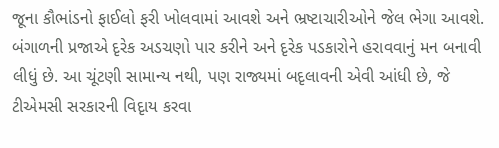જૂના કૌભાંડનો ફાઈલો ફરી ખોલવામાં આવશે અને ભ્રષ્ટાચારીઓને જેલ ભેગા આવશે. બંગાળની પ્રજાએ દૃરેક અડચણો પાર કરીને અને દૃરેક પડકારોને હરાવવાનું મન બનાવી લીધું છે. આ ચૂંટણી સામાન્ય નથી, પણ રાજ્યમાં બદૃલાવની એવી આંધી છે, જે ટીએમસી સરકારની વિદૃાય કરવા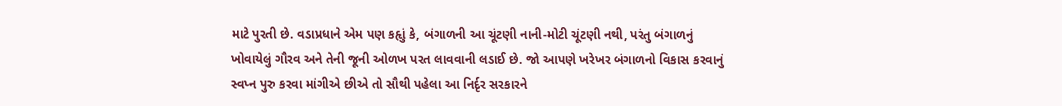માટે પુરતી છે. વડાપ્રધાને એમ પણ કહૃાું કે, બંગાળની આ ચૂંટણી નાની-મોટી ચૂંટણી નથી, પરંતુ બંગાળનું ખોવાયેલું ગૌરવ અને તેની જૂની ઓળખ પરત લાવવાની લડાઈ છે. જો આપણે ખરેખર બંગાળનો વિકાસ કરવાનું સ્વપ્ન પુરુ કરવા માંગીએ છીએ તો સૌથી પહેલા આ નિર્દૃર સરકારને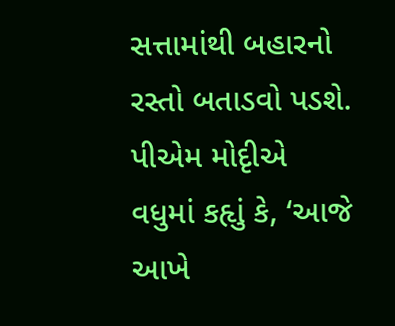સત્તામાંથી બહારનો રસ્તો બતાડવો પડશે. પીએમ મોદૃીએ વધુમાં કહૃાું કે, ‘આજે આખે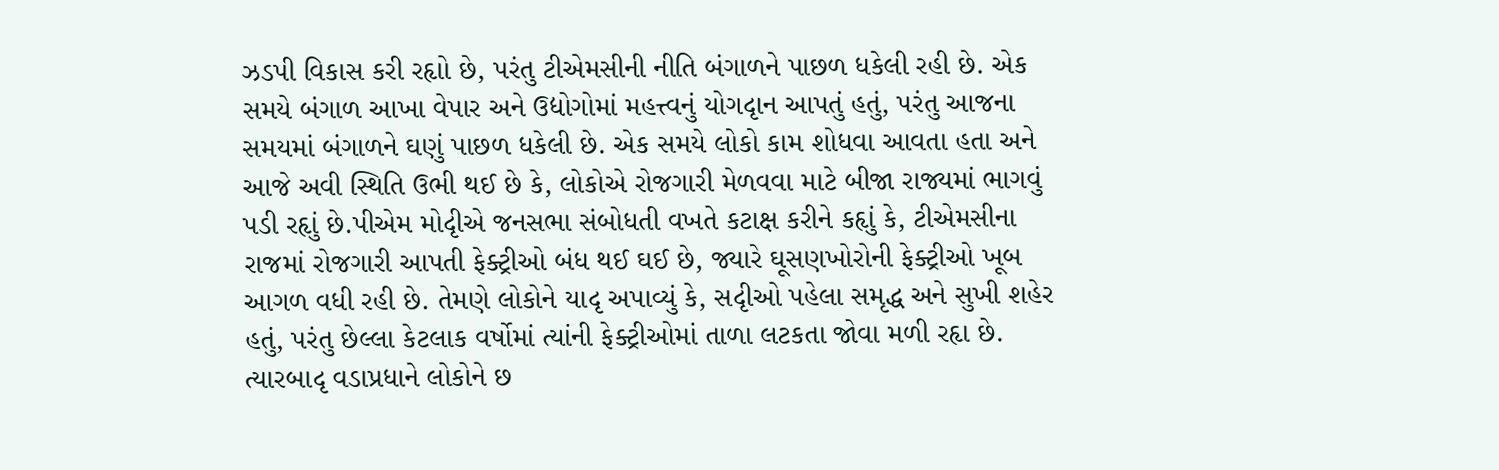ઝડપી વિકાસ કરી રહૃાો છે, પરંતુ ટીએમસીની નીતિ બંગાળને પાછળ ધકેલી રહી છે. એક સમયે બંગાળ આખા વેપાર અને ઉદ્યોગોમાં મહત્ત્વનું યોગદૃાન આપતું હતું, પરંતુ આજના સમયમાં બંગાળને ઘણું પાછળ ધકેલી છે. એક સમયે લોકો કામ શોધવા આવતા હતા અને આજે અવી સ્થિતિ ઉભી થઈ છે કે, લોકોએ રોજગારી મેળવવા માટે બીજા રાજ્યમાં ભાગવું પડી રહૃાું છે.પીએમ મોદૃીએ જનસભા સંબોધતી વખતે કટાક્ષ કરીને કહૃાું કે, ટીએમસીના રાજમાં રોજગારી આપતી ફેક્ટ્રીઓ બંધ થઈ ઘઈ છે, જ્યારે ઘૂસણખોરોની ફેક્ટ્રીઓ ખૂબ આગળ વધી રહી છે. તેમણે લોકોને યાદૃ અપાવ્યું કે, સદૃીઓ પહેલા સમૃદ્ધ અને સુખી શહેર હતું, પરંતુ છેલ્લા કેટલાક વર્ષોમાં ત્યાંની ફેક્ટ્રીઓમાં તાળા લટકતા જોવા મળી રહૃા છે. ત્યારબાદૃ વડાપ્રધાને લોકોને છ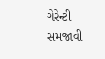ગેરેન્ટી સમજાવી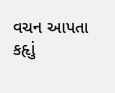વચન આપતા કહૃાું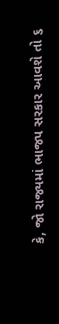કે, જો રાજ્યમાં ભાજપ સરકાર આવશે તો ૬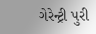ગેરેન્ટ્રી પુરી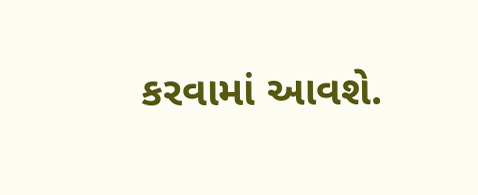કરવામાં આવશે.